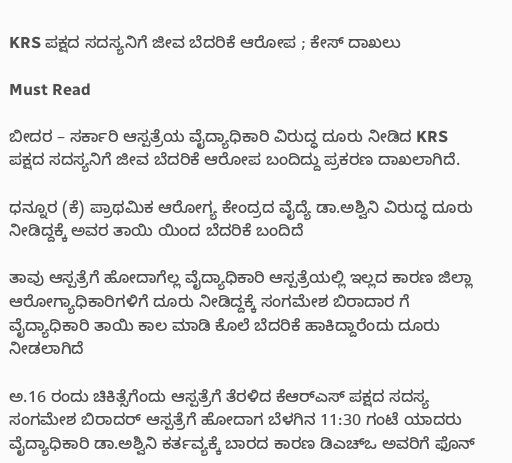KRS ಪಕ್ಷದ ಸದಸ್ಯನಿಗೆ ಜೀವ ಬೆದರಿಕೆ ಆರೋಪ ; ಕೇಸ್ ದಾಖಲು

Must Read

ಬೀದರ – ಸರ್ಕಾರಿ ಆಸ್ಪತ್ರೆಯ ವೈದ್ಯಾಧಿಕಾರಿ ವಿರುದ್ಧ ದೂರು ನೀಡಿದ KRS ಪಕ್ಷದ ಸದಸ್ಯನಿಗೆ ಜೀವ ಬೆದರಿಕೆ ಆರೋಪ ಬಂದಿದ್ದು ಪ್ರಕರಣ ದಾಖಲಾಗಿದೆ.

ಧನ್ನೂರ (ಕೆ) ಪ್ರಾಥಮಿಕ ಆರೋಗ್ಯ ಕೇಂದ್ರದ ವೈದ್ಯೆ ಡಾ.ಅಶ್ವಿನಿ ವಿರುದ್ಧ ದೂರು ನೀಡಿದ್ದಕ್ಕೆ ಅವರ ತಾಯಿ ಯಿಂದ ಬೆದರಿಕೆ ಬಂದಿದೆ

ತಾವು ಆಸ್ಪತ್ರೆಗೆ ಹೋದಾಗೆಲ್ಲ ವೈದ್ಯಾಧಿಕಾರಿ ಆಸ್ಪತ್ರೆಯಲ್ಲಿ ಇಲ್ಲದ ಕಾರಣ ಜಿಲ್ಲಾ ಆರೋಗ್ಯಾಧಿಕಾರಿಗಳಿಗೆ ದೂರು ನೀಡಿದ್ದಕ್ಕೆ ಸಂಗಮೇಶ ಬಿರಾದಾರ ಗೆ ವೈದ್ಯಾಧಿಕಾರಿ ತಾಯಿ ಕಾಲ ಮಾಡಿ ಕೊಲೆ ಬೆದರಿಕೆ ಹಾಕಿದ್ದಾರೆಂದು ದೂರು ನೀಡಲಾಗಿದೆ

ಅ.16 ರಂದು ಚಿಕಿತ್ಸೆಗೆಂದು ಆಸ್ಪತ್ರೆಗೆ ತೆರಳಿದ ಕೆಆರ್‌ಎಸ್ ಪಕ್ಷದ ಸದಸ್ಯ ಸಂಗಮೇಶ ಬಿರಾದರ್ ಆಸ್ಪತ್ರೆಗೆ ಹೋದಾಗ ಬೆಳಗಿನ 11:30 ಗಂಟೆ ಯಾದರು ವೈದ್ಯಾಧಿಕಾರಿ ಡಾ.ಅಶ್ವಿನಿ ಕರ್ತವ್ಯಕ್ಕೆ ಬಾರದ ಕಾರಣ ಡಿಎಚ್ಒ ಅವರಿಗೆ ಫೊನ್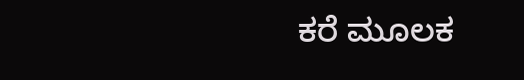ಕರೆ ಮೂಲಕ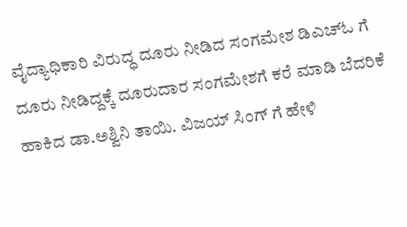ವೈದ್ಯಾಧಿಕಾರಿ ವಿರುದ್ಧ ದೂರು ನೀಡಿದ ಸಂಗಮೇಶ ಡಿಎಚ್ಓ ಗೆ ದೂರು ನೀಡಿದ್ದಕ್ಕೆ ದೂರುದಾರ ಸಂಗಮೇಶಗೆ ಕರೆ ಮಾಡಿ ಬೆದರಿಕೆ ಹಾಕಿದ ಡಾ.ಅಶ್ವಿನಿ ತಾಯಿ. ವಿಜಯ್ ಸಿಂಗ್ ಗೆ ಹೇಳಿ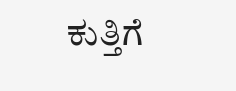ಕುತ್ತಿಗೆ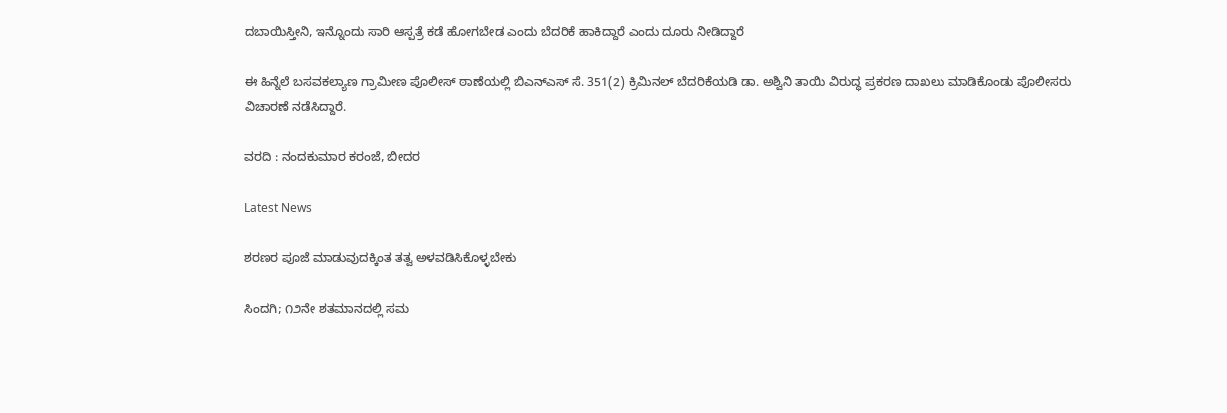ದಬಾಯಿಸ್ತೀನಿ, ಇನ್ನೊಂದು ಸಾರಿ ಆಸ್ಪತ್ರೆ ಕಡೆ ಹೋಗಬೇಡ ಎಂದು ಬೆದರಿಕೆ ಹಾಕಿದ್ದಾರೆ ಎಂದು ದೂರು ನೀಡಿದ್ದಾರೆ

ಈ ಹಿನ್ನೆಲೆ ಬಸವಕಲ್ಯಾಣ ಗ್ರಾಮೀಣ ಪೊಲೀಸ್ ಠಾಣೆಯಲ್ಲಿ ಬಿಎನ್ಎಸ್ ಸೆ. 351(2) ಕ್ರಿಮಿನಲ್ ಬೆದರಿಕೆಯಡಿ ಡಾ. ಅಶ್ವಿನಿ ತಾಯಿ ವಿರುದ್ಧ ಪ್ರಕರಣ ದಾಖಲು ಮಾಡಿಕೊಂಡು ಪೊಲೀಸರು ವಿಚಾರಣೆ ನಡೆಸಿದ್ದಾರೆ.

ವರದಿ : ನಂದಕುಮಾರ ಕರಂಜೆ, ಬೀದರ

Latest News

ಶರಣರ ಪೂಜೆ ಮಾಡುವುದಕ್ಕಿಂತ ತತ್ವ ಅಳವಡಿಸಿಕೊಳ್ಳಬೇಕು

ಸಿಂದಗಿ; ೧೨ನೇ ಶತಮಾನದಲ್ಲಿ ಸಮ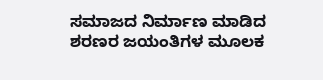ಸಮಾಜದ ನಿರ್ಮಾಣ ಮಾಡಿದ ಶರಣರ ಜಯಂತಿಗಳ ಮೂಲಕ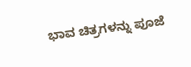ಭಾವ ಚಿತ್ರಗಳನ್ನು ಪೂಜೆ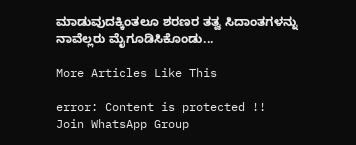ಮಾಡುವುದಕ್ಕಿಂತಲೂ ಶರಣರ ತತ್ವ ಸಿದಾಂತಗಳನ್ನು ನಾವೆಲ್ಲರು ಮೈಗೂಡಿಸಿಕೊಂಡು...

More Articles Like This

error: Content is protected !!
Join WhatsApp Group